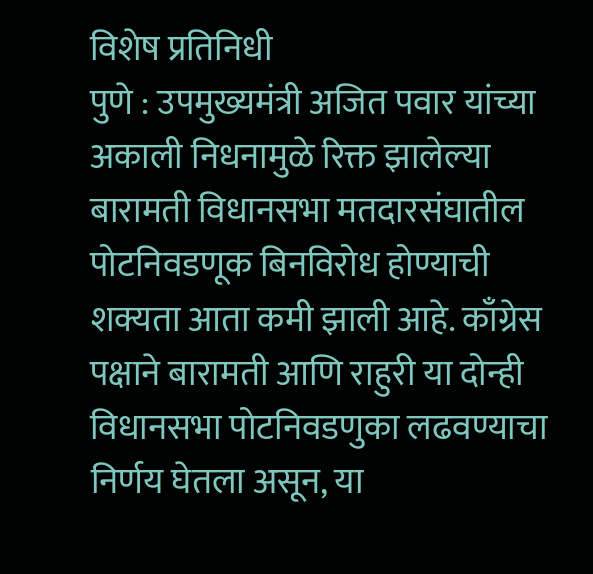विशेष प्रतिनिधी
पुणे : उपमुख्यमंत्री अजित पवार यांच्या अकाली निधनामुळे रिक्त झालेल्या बारामती विधानसभा मतदारसंघातील पोटनिवडणूक बिनविरोध होण्याची शक्यता आता कमी झाली आहे. काँग्रेस पक्षाने बारामती आणि राहुरी या दोन्ही विधानसभा पोटनिवडणुका लढवण्याचा निर्णय घेतला असून, या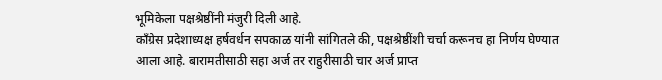भूमिकेला पक्षश्रेष्ठींनी मंजुरी दिली आहे.
काँग्रेस प्रदेशाध्यक्ष हर्षवर्धन सपकाळ यांनी सांगितले की, पक्षश्रेष्ठींशी चर्चा करूनच हा निर्णय घेण्यात आला आहे. बारामतीसाठी सहा अर्ज तर राहुरीसाठी चार अर्ज प्राप्त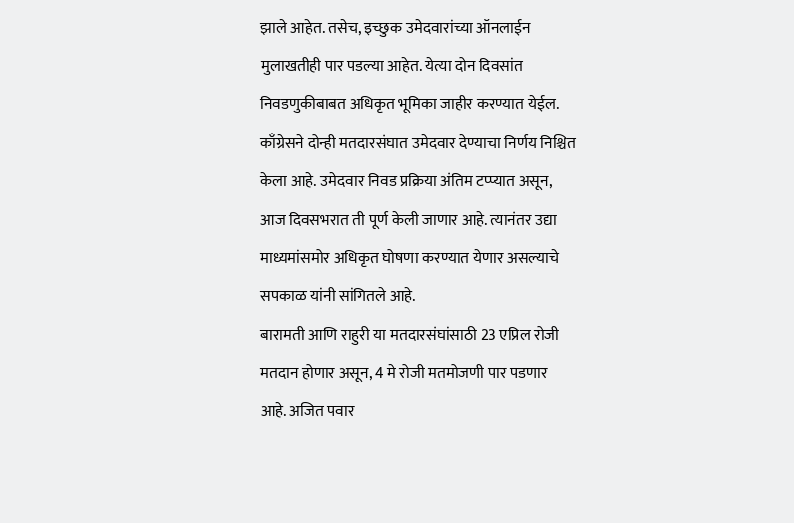झाले आहेत. तसेच, इच्छुक उमेदवारांच्या ऑनलाईन मुलाखतीही पार पडल्या आहेत. येत्या दोन दिवसांत निवडणुकीबाबत अधिकृत भूमिका जाहीर करण्यात येईल.
काँग्रेसने दोन्ही मतदारसंघात उमेदवार देण्याचा निर्णय निश्चित केला आहे. उमेदवार निवड प्रक्रिया अंतिम टप्प्यात असून, आज दिवसभरात ती पूर्ण केली जाणार आहे. त्यानंतर उद्या माध्यमांसमोर अधिकृत घोषणा करण्यात येणार असल्याचे सपकाळ यांनी सांगितले आहे.
बारामती आणि राहुरी या मतदारसंघांसाठी 23 एप्रिल रोजी मतदान होणार असून, 4 मे रोजी मतमोजणी पार पडणार आहे. अजित पवार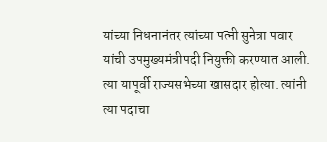यांच्या निधनानंतर त्यांच्या पत्नी सुनेत्रा पवार यांची उपमुख्यमंत्रीपदी नियुक्ती करण्यात आली. त्या यापूर्वी राज्यसभेच्या खासदार होत्या. त्यांनी त्या पदाचा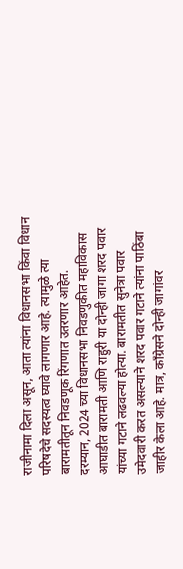राजीनामा दिला असून, आता त्यांना विधानसभा किंवा विधान परिषदेचे सदस्यत्व घ्यावे लागणार आहे. त्यामुळे त्या बारामतीतून निवडणूक रिंगणात उतरणार आहेत.
दरम्यान, 2024 च्या विधानसभा निवडणुकीत महाविकास आघाडीत बारामती आणि राहुरी या दोन्ही जागा शरद पवार यांच्या गटाने लढवल्या होत्या. बारामतीत सुनेत्रा पवार उमेदवारी करत असल्याने शरद पवार गटाने त्यांना पाठिंबा जाहीर केला आहे. मात्र, काँग्रेसने दोन्ही जागांवर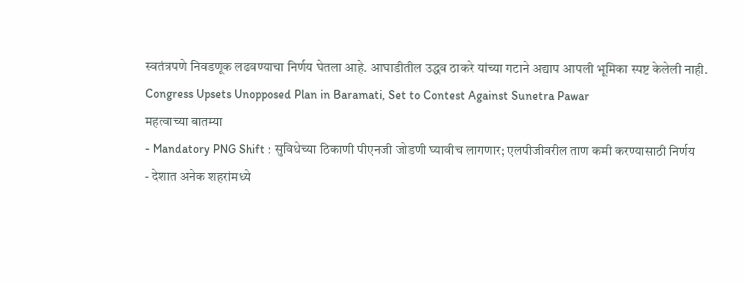स्वतंत्रपणे निवडणूक लढवण्याचा निर्णय घेतला आहे. आघाडीतील उद्धव ठाकरे यांच्या गटाने अद्याप आपली भूमिका स्पष्ट केलेली नाही.
Congress Upsets Unopposed Plan in Baramati, Set to Contest Against Sunetra Pawar
महत्वाच्या बातम्या
- Mandatory PNG Shift : सुविधेच्या ठिकाणी पीएनजी जोडणी घ्यावीच लागणार; एलपीजीवरील ताण कमी करण्यासाठी निर्णय
- देशात अनेक शहरांमध्ये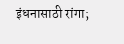इंधनासाठी रांगा;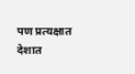पण प्रत्यक्षात देशात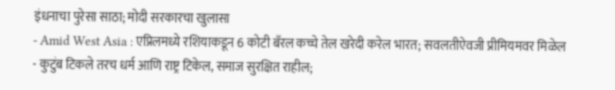इंधनाचा पुरेसा साठा; मोदी सरकारचा खुलासा
- Amid West Asia : एप्रिलमध्ये रशियाकडून 6 कोटी बॅरल कच्चे तेल खरेदी करेल भारत; सवलतीऐवजी प्रीमियमवर मिळेल
- कुटुंब टिकले तरच धर्म आणि राष्ट्र टिकेल, समाज सुरक्षित राहील;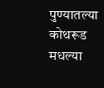पुण्यातल्या कोथरूड मधल्या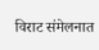विराट संमेलनात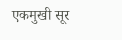एकमुखी सूर